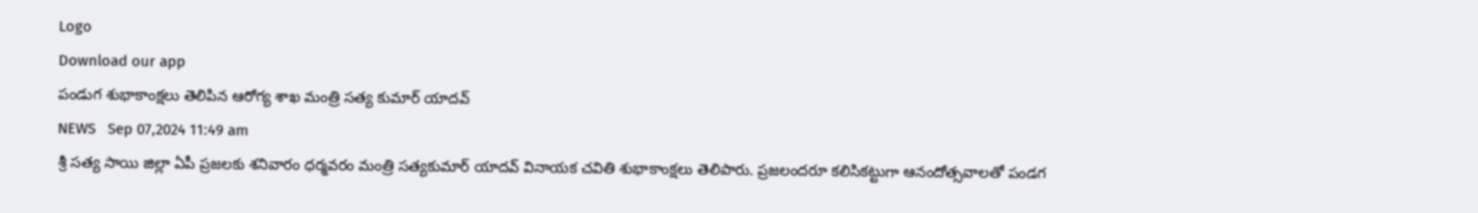Logo
Download our app
పండుగ శుభాకాంక్షలు తెలిపిన ఆరోగ్య శాఖ మంత్రి సత్య కుమార్ యాదవ్
NEWS   Sep 07,2024 11:49 am
శ్రీ సత్య సాయి జిల్లా ఏపీ ప్రజలకు శనివారం ధర్మవరం మంత్రి సత్యకుమార్ యాదవ్ వినాయక చవితి శుభాకాంక్షలు తెలిపారు. ప్రజలందరూ కలిసికట్టుగా ఆనందోత్సవాలతో పండగ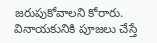జరుపుకోవాలని కోరారు. వినాయకునికి పూజలు చేస్తే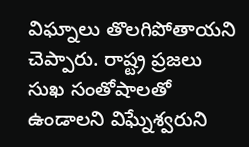విఘ్నాలు తొలగిపోతాయని చెప్పారు. రాష్ట్ర ప్రజలు సుఖ సంతోషాలతో ఉండాలని విఘ్నేశ్వరుని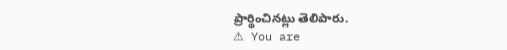ప్రార్థించినట్లు తెలిపారు.
⚠ You are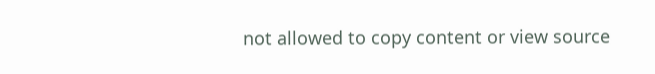not allowed to copy content or view source